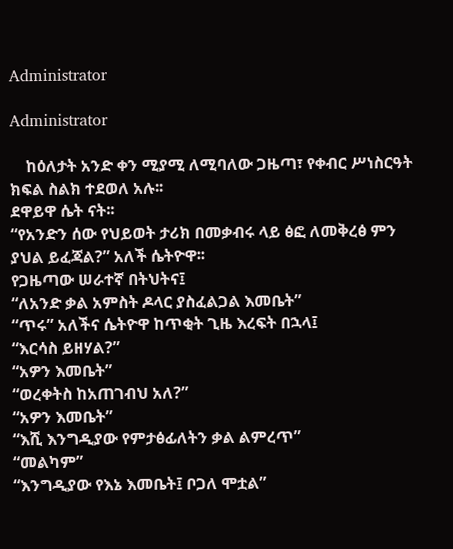Administrator

Administrator

    ከዕለታት አንድ ቀን ሚያሚ ለሚባለው ጋዜጣ፣ የቀብር ሥነስርዓት ክፍል ስልክ ተደወለ አሉ፡፡
ደዋይዋ ሴት ናት፡፡
“የአንድን ሰው የህይወት ታሪክ በመቃብሩ ላይ ፅፎ ለመቅረፅ ምን ያህል ይፈጃል?” አለች ሴትዮዋ፡፡
የጋዜጣው ሠራተኛ በትህትና፤
“ለአንድ ቃል አምስት ዶላር ያስፈልጋል እመቤት”
“ጥሩ” አለችና ሴትዮዋ ከጥቂት ጊዜ እረፍት በኋላ፤
“እርሳስ ይዘሃል?”
“አዎን እመቤት”
“ወረቀትስ ከአጠገብህ አለ?”
“አዎን እመቤት”
“እሺ እንግዲያው የምታፅፊለትን ቃል ልምረጥ”
“መልካም”
“እንግዲያው የእኔ እመቤት፤ ቦጋለ ሞቷል”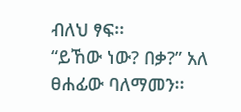ብለህ ፃፍ፡፡
“ይኸው ነው? በቃ?” አለ ፀሐፊው ባለማመን፡፡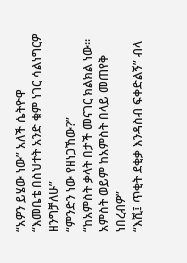“አዎን ይሄው ነው” አለች ሴትዮዋ
“እመቤቴ በስህተት አንድ ቁም ነገር ሳልነግርዎ ዘንግቻለሁ”
“ምንድን ነው የዘነጋኸው?”
“ከአምስት ቃላት በታች መናገር ክልክል ነው፡፡ አምስት ወይም ከአምስት በላይ መጠየቅ ነበረብዎ”
“እሺ፤ ጥቂት ደቂቃ እንዳስብ ፍቀድልኝ” ብላ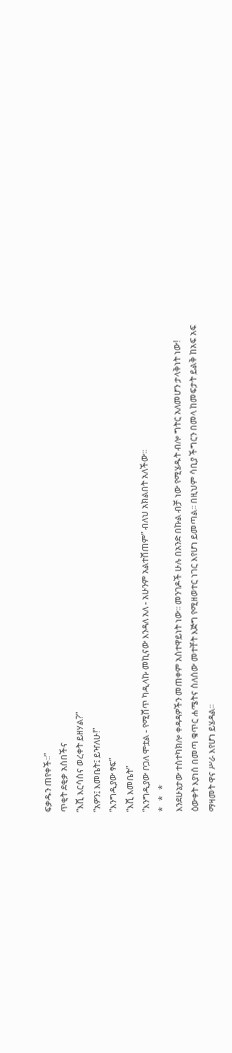ፍቃዱን ጠየቀች፡፡”
ጥቂት ደቂቃ አሰበችና
“እሺ እርሳስና ወረቀት ይዘሃል?”
“አዎን፤ እመቤት፤ ይዣለሁ!”
“እንግዲያው ፃፍ”
“እሺ እመቤት”
“እንግዲያው ቦጋለ ሞቷል - የሚሸጥ ካዲላኩ መኪናው እንዳለ አለ - አሁንም አልተሸጠም” ብለህ አክልበት አለችው፡፡
*   *   *
እንደሁኔታው ተስተካክሎ ቀዳዳዎችን መጠቀም አስተዋይነት ነው፡፡ መንገዶች ሁሉ በአንድ በኩል ብቻ ነው የሚሄዱት ብሎ ግትር አለመሆን ታላቅነት ነው!
ዕውቀት እያነሰ በመጣ ቁጥር ሐሜትና ስለሰው መተቸት እጅግ የሚዘወተር ነገር እየሆነ ይመጣል፡፡ በዚህም ሳቢያ ችግርን በመላ ከመፍታት ይልቅ ከአፍ አፍ ማዛመት ዋና ሥራ እየሆነ ይሄዳል፡፡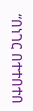“በነገር በተተበተበ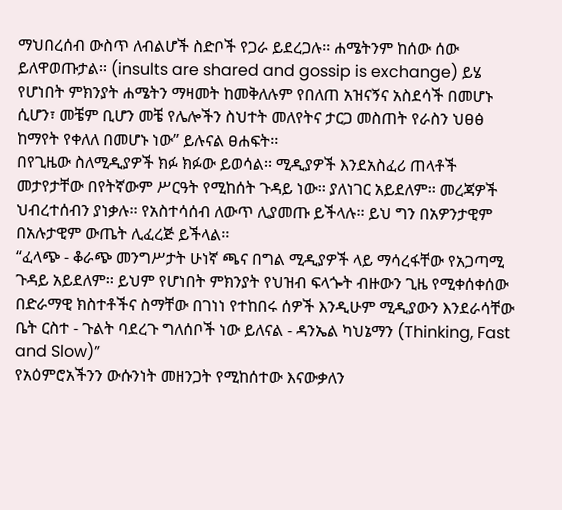ማህበረሰብ ውስጥ ለብልሆች ስድቦች የጋራ ይደረጋሉ፡፡ ሐሜትንም ከሰው ሰው ይለዋወጡታል፡፡ (insults are shared and gossip is exchange) ይሄ የሆነበት ምክንያት ሐሜትን ማዛመት ከመቅለሉም የበለጠ አዝናኝና አስደሳች በመሆኑ ሲሆን፣ መቼም ቢሆን መቼ የሌሎችን ስህተት መለየትና ታርጋ መስጠት የራስን ህፀፅ ከማየት የቀለለ በመሆኑ ነው” ይሉናል ፀሐፍት፡፡
በየጊዜው ስለሚዲያዎች ክፉ ክፉው ይወሳል፡፡ ሚዲያዎች እንደአስፈሪ ጠላቶች መታየታቸው በየትኛውም ሥርዓት የሚከሰት ጉዳይ ነው፡፡ ያለነገር አይደለም፡፡ መረጃዎች ህብረተሰብን ያነቃሉ፡፡ የአስተሳሰብ ለውጥ ሊያመጡ ይችላሉ፡፡ ይህ ግን በአዎንታዊም በአሉታዊም ውጤት ሊፈረጅ ይችላል፡፡
“ፈላጭ - ቆራጭ መንግሥታት ሁነኛ ጫና በግል ሚዲያዎች ላይ ማሳረፋቸው የአጋጣሚ ጉዳይ አይደለም፡፡ ይህም የሆነበት ምክንያት የህዝብ ፍላጐት ብዙውን ጊዜ የሚቀሰቀሰው በድራማዊ ክስተቶችና ስማቸው በገነነ የተከበሩ ሰዎች እንዲሁም ሚዲያውን እንደራሳቸው ቤት ርስተ - ጉልት ባደረጉ ግለሰቦች ነው ይለናል - ዳንኤል ካህኔማን (Thinking, Fast and Slow)”
የአዕምሮአችንን ውሱንነት መዘንጋት የሚከሰተው እናውቃለን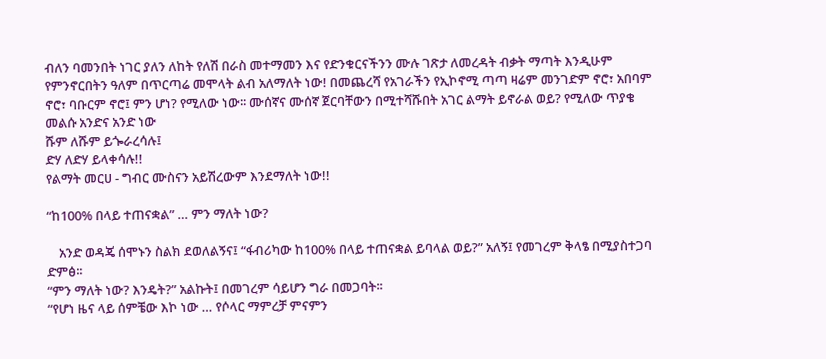ብለን ባመንበት ነገር ያለን ለከት የለሽ በራስ መተማመን እና የድንቁርናችንን ሙሉ ገጽታ ለመረዳት ብቃት ማጣት እንዲሁም የምንኖርበትን ዓለም በጥርጣሬ መሞላት ልብ አለማለት ነው! በመጨረሻ የአገራችን የኢኮኖሚ ጣጣ ዛሬም መንገድም ኖሮ፣ አበባም ኖሮ፣ ባቡርም ኖሮ፤ ምን ሆነ? የሚለው ነው፡፡ ሙሰኛና ሙሰኛ ጀርባቸውን በሚተሻሹበት አገር ልማት ይኖራል ወይ? የሚለው ጥያቄ መልሱ አንድና አንድ ነው
ሹም ለሹም ይጐራረሳሉ፤
ድሃ ለድሃ ይላቀሳሉ!!
የልማት መርሀ - ግብር ሙስናን አይሽረውም እንደማለት ነው!!

“ከ100% በላይ ተጠናቋል” … ምን ማለት ነው?

    አንድ ወዳጄ ሰሞኑን ስልክ ደወለልኝና፤ “ፋብሪካው ከ100% በላይ ተጠናቋል ይባላል ወይ?” አለኝ፤ የመገረም ቅላፄ በሚያስተጋባ ድምፅ፡፡
“ምን ማለት ነው? እንዴት?” አልኩት፤ በመገረም ሳይሆን ግራ በመጋባት፡፡
“የሆነ ዜና ላይ ሰምቼው እኮ ነው … የሶላር ማምረቻ ምናምን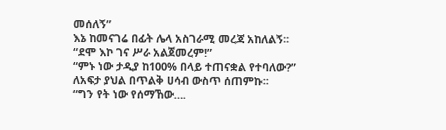መሰለኝ”
እኔ ከመናገሬ በፊት ሌላ አስገራሚ መረጃ አከለልኝ፡፡
“ደሞ እኮ ገና ሥራ አልጀመረም!”
“ምኑ ነው ታዲያ ከ100% በላይ ተጠናቋል የተባለው?”
ለአፍታ ያህል በጥልቅ ሀሳብ ውስጥ ሰጠምኩ፡፡
“ግን የት ነው የሰማኸው….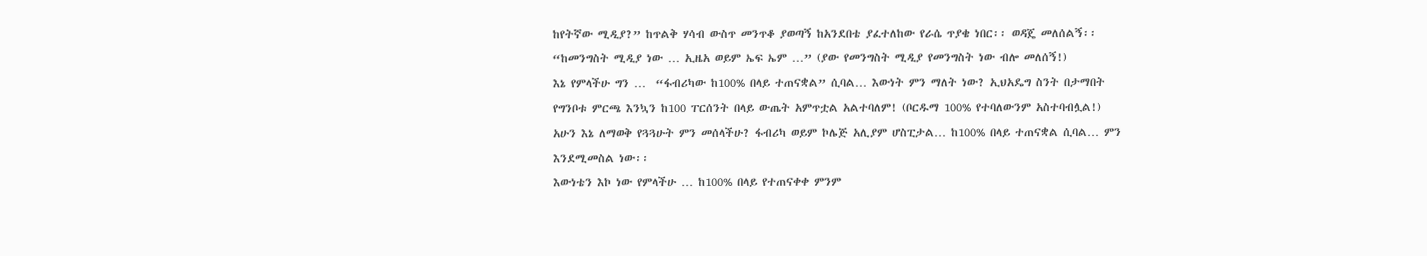ከየትኛው ሚዲያ?” ከጥልቅ ሃሳብ ውስጥ መንጥቆ ያወጣኝ ከአንደበቴ ያፈተለከው የራሴ ጥያቄ ነበር፡፡ ወዳጄ መለሰልኝ፡፡
“ከመንግስት ሚዲያ ነው … ኢዜአ ወይም ኤፍ ኤም …” (ያው የመንግስት ሚዲያ የመንግስት ነው ብሎ መለሰኝ!)
እኔ የምላችሁ ግን …  “ፋብሪካው ከ100% በላይ ተጠናቋል” ሲባል… እውነት ምን ማለት ነው? ኢህአዴግ ስንት በታማበት የግንቦቱ ምርጫ እንኳን ከ100 ፐርሰንት በላይ ውጤት አምጥቷል አልተባለም! (ቦርዱማ 100% የተባለውንም አስተባብሏል!)
አሁን እኔ ለማወቅ የጓጓሁት ምን መሰላችሁ? ፋብሪካ ወይም ኮሌጅ አሊያም ሆስፒታል… ከ100% በላይ ተጠናቋል ሲባል… ምን እንደሚመስል ነው፡፡
እውነቴን እኮ ነው የምላችሁ … ከ100% በላይ የተጠናቀቀ ምንም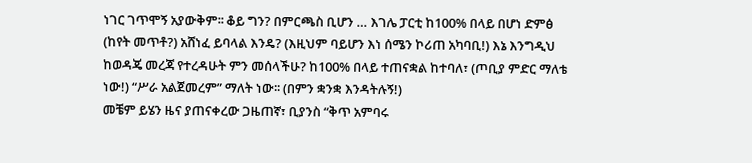ነገር ገጥሞኝ አያውቅም፡፡ ቆይ ግን? በምርጫስ ቢሆን … እገሌ ፓርቲ ከ100% በላይ በሆነ ድምፅ (ከየት መጥቶ?) አሸነፈ ይባላል እንዴ? (እዚህም ባይሆን እነ ሰሜን ኮሪጠ አካባቢ!) እኔ እንግዲህ ከወዳጄ መረጃ የተረዳሁት ምን መሰላችሁ? ከ100% በላይ ተጠናቋል ከተባለ፣ (ጦቢያ ምድር ማለቴ ነው!) “ሥራ አልጀመረም” ማለት ነው፡፡ (በምን ቋንቋ እንዳትሉኝ!)
መቼም ይሄን ዜና ያጠናቀረው ጋዜጠኛ፣ ቢያንስ “ቅጥ አምባሩ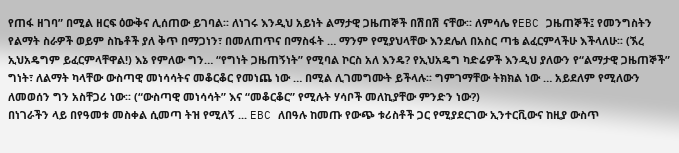የጠፋ ዘገባ” በሚል ዘርፍ ዕውቅና ሊሰጠው ይገባል፡፡ ለነገሩ እንዲህ አይነት ልማታዊ ጋዜጠኞች በሽበሽ ናቸው፡፡ ለምሳሌ የEBC ጋዜጠኞች፤ የመንግስትን የልማት ስራዎች ወይም ስኬቶች ያለ ቅጥ በማጋነን፣ በመለጠጥና በማስፋት … ማንም የሚያህላቸው እንደሌለ በአስር ጣቴ ልፈርምላችሁ እችላለሁ፡፡ (ኧረ ኢህአዴግም ይፈርምላቸዋል!) እኔ የምለው ግን… “የግነት ጋዜጠኝነት” የሚባል ኮርስ አለ እንዴ? የኢህአዴግ ካድሬዎች እንዲህ ያለውን የ“ልማታዊ ጋዜጠኞች” ግነት፣ ለልማት ካላቸው ውስጣዊ መነሳሳትና መቆርቆር የመነጨ ነው … በሚል ሊገመግሙት ይችላሉ፡፡ ግምገማቸው ትክክል ነው … አይደለም የሚለውን ለመወሰን ግን አስቸጋሪ ነው፡፡ (“ውስጣዊ መነሳሳት” እና “መቆርቆር” የሚሉት ሃሳቦች መለኪያቸው ምንድን ነው?)
በነገራችን ላይ በየዓመቱ መስቀል ሲመጣ ትዝ የሚለኝ ... EBC ለበዓሉ ከመጡ የውጭ ቱሪስቶች ጋር የሚያደርገው ኢንተርቪውና ከዚያ ውስጥ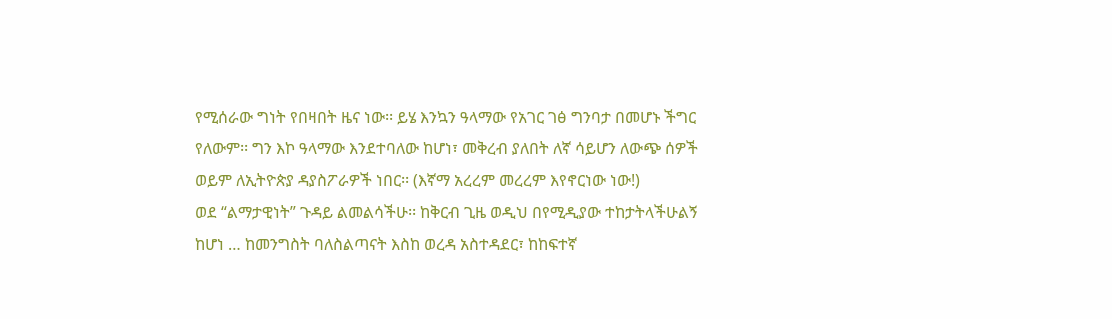የሚሰራው ግነት የበዛበት ዜና ነው፡፡ ይሄ እንኳን ዓላማው የአገር ገፅ ግንባታ በመሆኑ ችግር የለውም፡፡ ግን እኮ ዓላማው እንደተባለው ከሆነ፣ መቅረብ ያለበት ለኛ ሳይሆን ለውጭ ሰዎች ወይም ለኢትዮጵያ ዳያስፖራዎች ነበር፡፡ (እኛማ አረረም መረረም እየኖርነው ነው!)
ወደ “ልማታዊነት” ጉዳይ ልመልሳችሁ፡፡ ከቅርብ ጊዜ ወዲህ በየሚዲያው ተከታትላችሁልኝ ከሆነ … ከመንግስት ባለስልጣናት እስከ ወረዳ አስተዳደር፣ ከከፍተኛ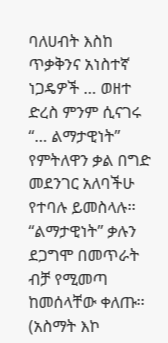ባለሀብት እስከ ጥቃቅንና አነስተኛ ነጋዴዎች … ወዘተ ድረስ ምንም ሲናገሩ “… ልማታዊነት” የምትለዋን ቃል በግድ መደንገር አለባችሁ የተባሉ ይመስላሉ፡፡ “ልማታዊነት” ቃሉን ደጋግሞ በመጥራት ብቻ የሚመጣ ከመሰላቸው ቀለጡ፡፡ (አስማት እኮ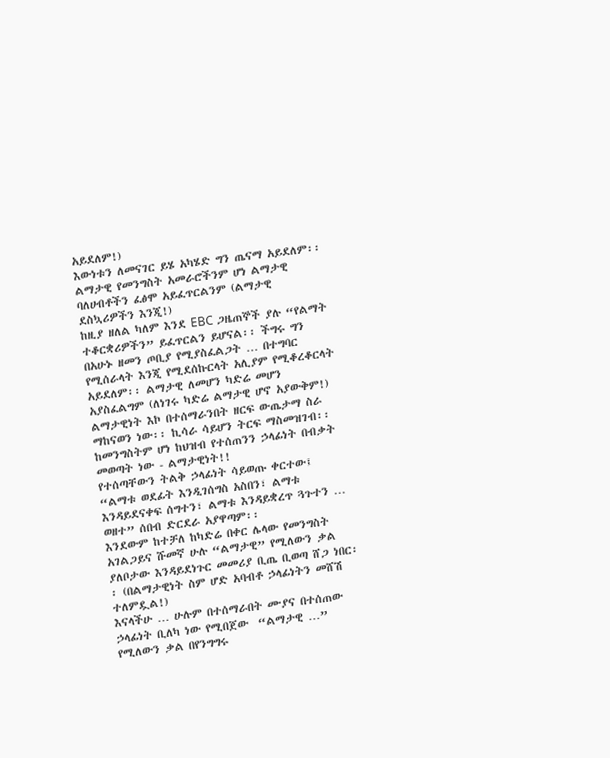አይደለም!)
እውነቱን ለመናገር ይሄ አካሄድ ግን ጤናማ አይደለም፡፡ ልማታዊ የመንግስት አመራሮችንም ሆነ ልማታዊ ባለሀብቶችን ፈፅሞ አይፈጥርልንም (ልማታዊ ደስኳሪዎችን እንጂ!)
ከዚያ ዘለል ካለም እንደ EBC ጋዜጠኞች ያሉ “የልማት ተቆርቋሪዎችን” ይፈጥርልን ይሆናል፡፡ ችግሩ ግን በአሁኑ ዘመን ጦቢያ የሚያስፈልጋት … በተግባር የሚሰራላት እንጂ የሚደሰኩርላት አሊያም የሚቆረቆርላት አይደለም፡፡ ልማታዊ ለመሆን ካድሬ መሆን አያስፈልግም (ለነገሩ ካድሬ ልማታዊ ሆኖ አያውቅም!) ልማታዊነት እኮ በተሰማራንበት ዘርፍ ውጤታማ ስራ ማከናወን ነው፡፡ ኪሳራ ሳይሆን ትርፍ ማስመዝገብ፡፡ ከመንግስትም ሆነ ከህዝብ የተሰጠንን ኃላፊነት በብቃት መወጣት ነው - ልማታዊነት!!
የተሰጣቸውን ትልቅ ኃላፊነት ሳይወጡ ቀርተው፤ “ልማቱ ወደፊት እንዲገሰግስ አስበን፣ ልማቱ እንዳይደናቀፍ ሰግተን፣ ልማቱ እንዳይቋረጥ ጓጉተን … ወዘተ” ሰበብ ድርደራ አያዋጣም፡፡
እንደውም ከተቻለ ከካድሬ በቀር ሌላው የመንግስት አገልጋይና ሹመኛ ሁሉ “ልማታዊ” የሚለውን ቃል ያለቦታው እንዳይደነጉር መመሪያ ቢጤ ቢወጣ ሸጋ ነበር፡፡ (በልማታዊነት ስም ሆድ አባብቶ ኃላፊነትን መሸሽ ተለምዷል!)
እናላችሁ … ሁሉም በተሰማራበት ሙያና በተሰጠው ኃላፊነት ቢለካ ነው የሚበጀው  “ልማታዊ …” የሚለውን ቃል በየንግግሩ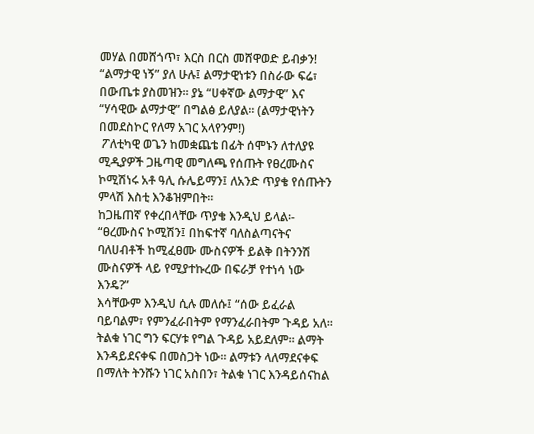መሃል በመሸጎጥ፣ እርስ በርስ መሸዋወድ ይብቃን! “ልማታዊ ነኝ” ያለ ሁሉ፤ ልማታዊነቱን በስራው ፍሬ፣ በውጤቱ ያስመዝን፡፡ ያኔ “ሀቀኛው ልማታዊ” እና “ሃሳዊው ልማታዊ” በግልፅ ይለያል፡፡ (ልማታዊነትን በመደስኮር የለማ አገር አላየንም!)
 ፖለቲካዊ ወጌን ከመቋጨቴ በፊት ሰሞኑን ለተለያዩ ሚዲያዎች ጋዜጣዊ መግለጫ የሰጡት የፀረሙስና ኮሚሽነሩ አቶ ዓሊ ሱሌይማን፤ ለአንድ ጥያቄ የሰጡትን ምላሽ እስቲ እንቆዝምበት፡፡
ከጋዜጠኛ የቀረበላቸው ጥያቄ እንዲህ ይላል፡- “ፀረሙስና ኮሚሽን፤ በከፍተኛ ባለስልጣናትና ባለሀብቶች ከሚፈፀሙ ሙስናዎች ይልቅ በትንንሽ ሙስናዎች ላይ የሚያተኩረው በፍራቻ የተነሳ ነው እንዴ?”
እሳቸውም እንዲህ ሲሉ መለሱ፤ “ሰው ይፈራል ባይባልም፣ የምንፈራበትም የማንፈራበትም ጉዳይ አለ፡፡ ትልቁ ነገር ግን ፍርሃቱ የግል ጉዳይ አይደለም፡፡ ልማት እንዳይደናቀፍ በመስጋት ነው፡፡ ልማቱን ላለማደናቀፍ በማለት ትንሹን ነገር አስበን፣ ትልቁ ነገር እንዳይሰናከል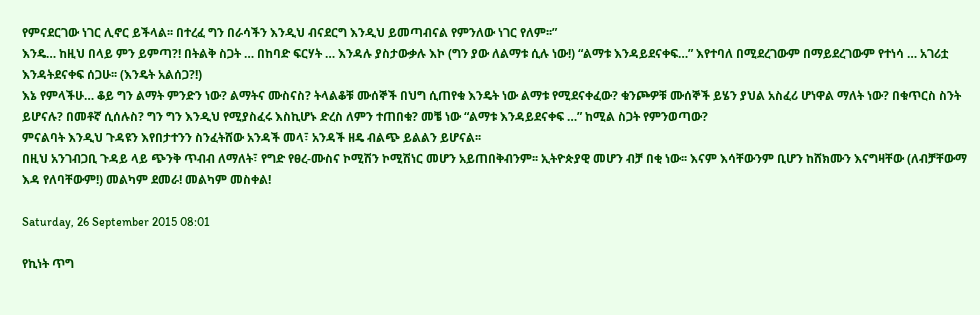የምናደርገው ነገር ሊኖር ይችላል፡፡ በተረፈ ግን በራሳችን እንዲህ ብናደርግ እንዲህ ይመጣብናል የምንለው ነገር የለም፡፡”
እንዴ… ከዚህ በላይ ምን ይምጣ?! በትልቅ ስጋት … በከባድ ፍርሃት … እንዳሉ ያስታውቃሉ እኮ (ግን ያው ለልማቱ ሲሉ ነው!) “ልማቱ እንዳይደናቀፍ…” እየተባለ በሚደረገውም በማይደረገውም የተነሳ … አገሪቷ እንዳትደናቀፍ ሰጋሁ፡፡ (እንዴት አልሰጋ?!)
እኔ የምላችሁ… ቆይ ግን ልማት ምንድን ነው? ልማትና ሙስናስ? ትላልቆቹ ሙሰኞች በህግ ሲጠየቁ እንዴት ነው ልማቱ የሚደናቀፈው? ቁንጮዎቹ ሙሰኞች ይሄን ያህል አስፈሪ ሆነዋል ማለት ነው? በቁጥርስ ስንት ይሆናሉ? በመቶኛ ሲሰሉስ? ግን ግን እንዲህ የሚያስፈሩ እስኪሆኑ ድረስ ለምን ተጠበቁ? መቼ ነው “ልማቱ እንዳይደናቀፍ …” ከሚል ስጋት የምንወጣው?
ምናልባት እንዲህ ጉዳዩን እየበታተንን ስንፈትሸው አንዳች መላ፣ አንዳች ዘዴ ብልጭ ይልልን ይሆናል፡፡
በዚህ አንገብጋቢ ጉዳይ ላይ ጭንቅ ጥብብ ለማለት፣ የግድ የፀረ-ሙስና ኮሚሽን ኮሚሽነር መሆን አይጠበቅብንም፡፡ ኢትዮጵያዊ መሆን ብቻ በቂ ነው፡፡ እናም እሳቸውንም ቢሆን ከሸክሙን እናግዛቸው (ለብቻቸውማ እዳ የለባቸውም!) መልካም ደመራ! መልካም መስቀል!

Saturday, 26 September 2015 08:01

የኪነት ጥግ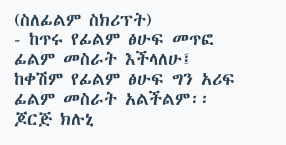(ስለፊልም ስክሪፕት)
- ከጥሩ የፊልም ፅሁፍ መጥፎ
ፊልም መስራት እችላለሁ፤
ከቀሽም የፊልም ፅሁፍ ግን አሪፍ
ፊልም መስራት አልችልም፡፡
ጆርጅ ክሉኒ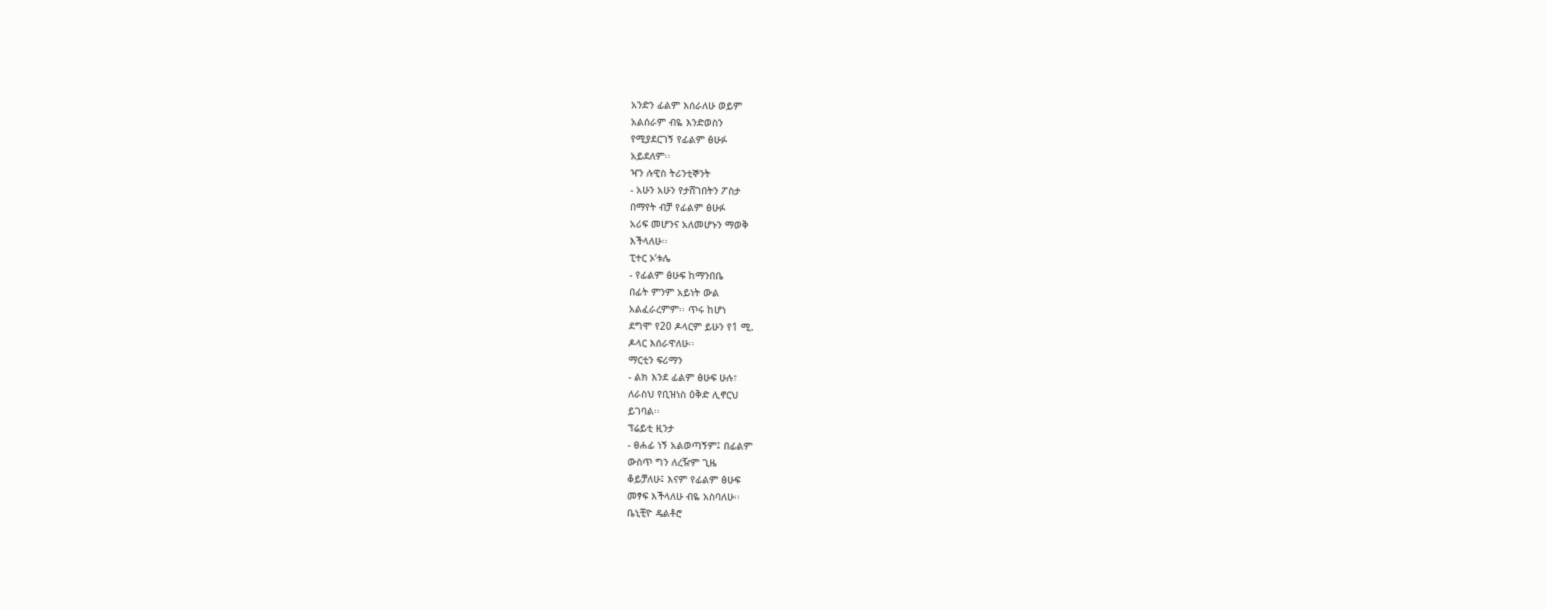አንድን ፊልም እሰራለሁ ወይም
አልሰራም ብዬ እንድወስን
የሚያደርገኝ የፊልም ፅሁፉ
አይደለም፡፡
ዣን ሉዊስ ትሪንቲኞንት
- አሁን አሁን የታሸገበትን ፖስታ
በማየት ብቻ የፊልም ፅሁፉ
አሪፍ መሆንና አለመሆኑን ማወቅ
እችላለሁ፡፡
ፒተር ኦ‘ቱሌ
- የፊልም ፅሁፍ ከማንበቤ
በፊት ምንም አይነት ውል
አልፈራረምም፡፡ ጥሩ ከሆነ
ደግሞ የ20 ዶላርም ይሁን የ1 ሚ.
ዶላር እሰራዋለሁ፡፡
ማርቲን ፍሪማን
- ልክ እንደ ፊልም ፅሁፍ ሁሉ፣
ለራስህ የቢዝነስ ዕቅድ ሊኖርህ
ይገባል፡፡
ፕሬይቲ ዚንታ
- ፀሐፊ ነኝ አልወጣኝም፤ በፊልም
ውስጥ ግን ለረዥም ጊዜ
ቆይቻለሁ፤ እናም የፊልም ፅሁፍ
መፃፍ እችላለሁ ብዬ አስባለሁ፡፡
ቤኒቺዮ ዴልቶሮ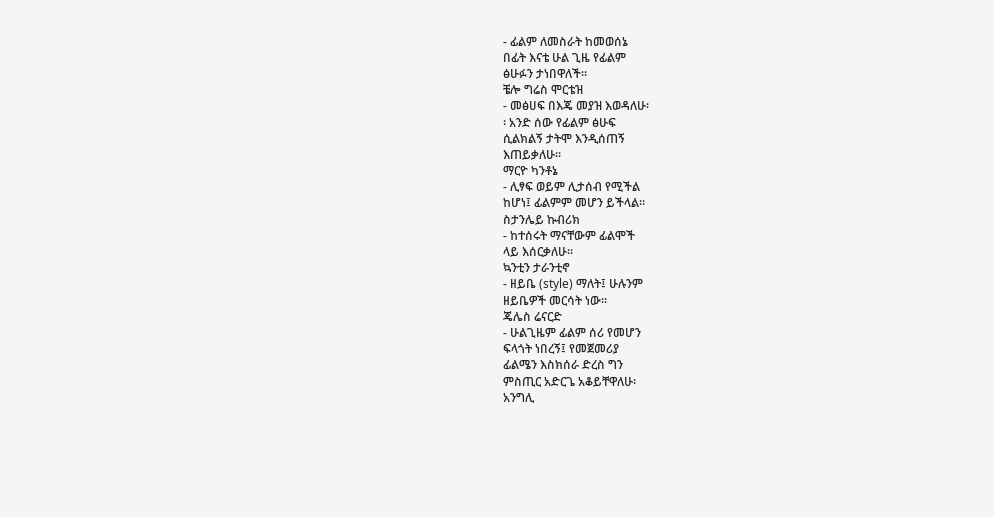- ፊልም ለመስራት ከመወሰኔ
በፊት እናቴ ሁል ጊዜ የፊልም
ፅሁፉን ታነበዋለች፡፡
ቼሎ ግሬስ ሞርቴዝ
- መፅሀፍ በእጄ መያዝ እወዳለሁ፡
፡ አንድ ሰው የፊልም ፅሁፍ
ሲልክልኝ ታትሞ እንዲሰጠኝ
እጠይቃለሁ፡፡
ማርዮ ካንቶኔ
- ሊፃፍ ወይም ሊታሰብ የሚችል
ከሆነ፤ ፊልምም መሆን ይችላል፡፡
ስታንሌይ ኩብሪክ
- ከተሰሩት ማናቸውም ፊልሞች
ላይ እሰርቃለሁ፡፡
ኳንቲን ታራንቲኖ
- ዘይቤ (style) ማለት፤ ሁሉንም
ዘይቤዎች መርሳት ነው፡፡
ጄሌስ ሬናርድ
- ሁልጊዜም ፊልም ሰሪ የመሆን
ፍላጎት ነበረኝ፤ የመጀመሪያ
ፊልሜን እስክሰራ ድረስ ግን
ምስጢር አድርጌ አቆይቸዋለሁ፡
አንግሊ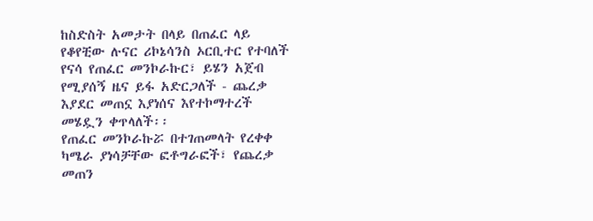ከስድስት አመታት በላይ በጠፈር ላይ የቆየቺው ሉናር ሪኮኔሳንስ ኦርቢተር የተባለች የናሳ የጠፈር መንኮራኩር፣ ይሄን አጀብ የሚያሰኝ ዜና ይፋ አድርጋለች - ጨረቃ እያደር መጠኗ እያነሰና እየተኮማተረች መሄዷን ቀጥላለች፡፡
የጠፈር መንኮራኩሯ በተገጠመላት የረቀቀ ካሜራ ያነሳቻቸው ፎቶግራፎች፣ የጨረቃ መጠን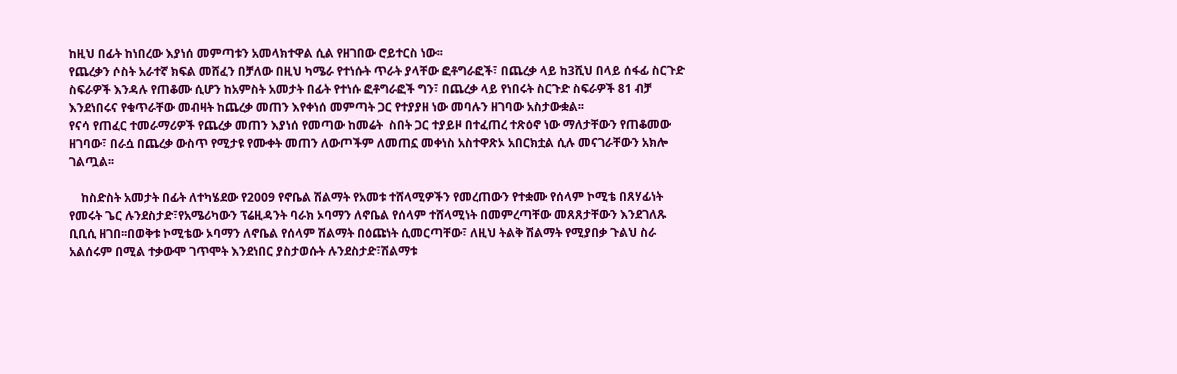ከዚህ በፊት ከነበረው እያነሰ መምጣቱን አመላክተዋል ሲል የዘገበው ሮይተርስ ነው፡፡
የጨረቃን ሶስት አራተኛ ክፍል መሸፈን በቻለው በዚህ ካሜራ የተነሱት ጥራት ያላቸው ፎቶግራፎች፣ በጨረቃ ላይ ከ3ሺህ በላይ ሰፋፊ ስርጉድ ስፍራዎች እንዳሉ የጠቆሙ ሲሆን ከአምስት አመታት በፊት የተነሱ ፎቶግራፎች ግን፣ በጨረቃ ላይ የነበሩት ስርጉድ ስፍራዎች 81 ብቻ እንደነበሩና የቁጥራቸው መብዛት ከጨረቃ መጠን እየቀነሰ መምጣት ጋር የተያያዘ ነው መባሉን ዘገባው አስታውቋል፡፡
የናሳ የጠፈር ተመራማሪዎች የጨረቃ መጠን እያነሰ የመጣው ከመሬት  ስበት ጋር ተያይዞ በተፈጠረ ተጽዕኖ ነው ማለታቸውን የጠቆመው ዘገባው፣ በራሷ በጨረቃ ውስጥ የሚታዩ የሙቀት መጠን ለውጦችም ለመጠኗ መቀነስ አስተዋጽኦ አበርክቷል ሲሉ መናገራቸውን አክሎ ገልጧል፡፡

    ከስድስት አመታት በፊት ለተካሄደው የ2009 የኖቤል ሽልማት የአመቱ ተሸላሚዎችን የመረጠውን የተቋሙ የሰላም ኮሚቴ በጸሃፊነት የመሩት ጌር ሉንደስታድ፣የአሜሪካውን ፕሬዚዳንት ባራክ ኦባማን ለኖቤል የሰላም ተሸላሚነት በመምረጣቸው መጸጸታቸውን እንደገለጹ ቢቢሲ ዘገበ፡፡በወቅቱ ኮሚቴው ኦባማን ለኖቤል የሰላም ሽልማት በዕጩነት ሲመርጣቸው፣ ለዚህ ትልቅ ሽልማት የሚያበቃ ጉልህ ስራ አልሰሩም በሚል ተቃውሞ ገጥሞት እንደነበር ያስታወሱት ሉንደስታድ፣ሽልማቱ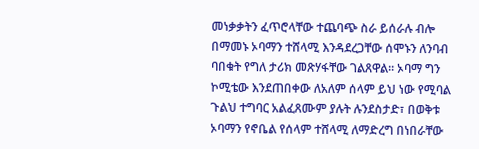መነቃቃትን ፈጥሮላቸው ተጨባጭ ስራ ይሰራሉ ብሎ በማመኑ ኦባማን ተሸላሚ እንዳደረጋቸው ሰሞኑን ለንባብ ባበቁት የግለ ታሪክ መጽሃፋቸው ገልጸዋል፡፡ ኦባማ ግን ኮሚቴው እንደጠበቀው ለአለም ሰላም ይህ ነው የሚባል ጉልህ ተግባር አልፈጸሙም ያሉት ሉንደስታድ፣ በወቅቱ ኦባማን የኖቤል የሰላም ተሸላሚ ለማድረግ በነበራቸው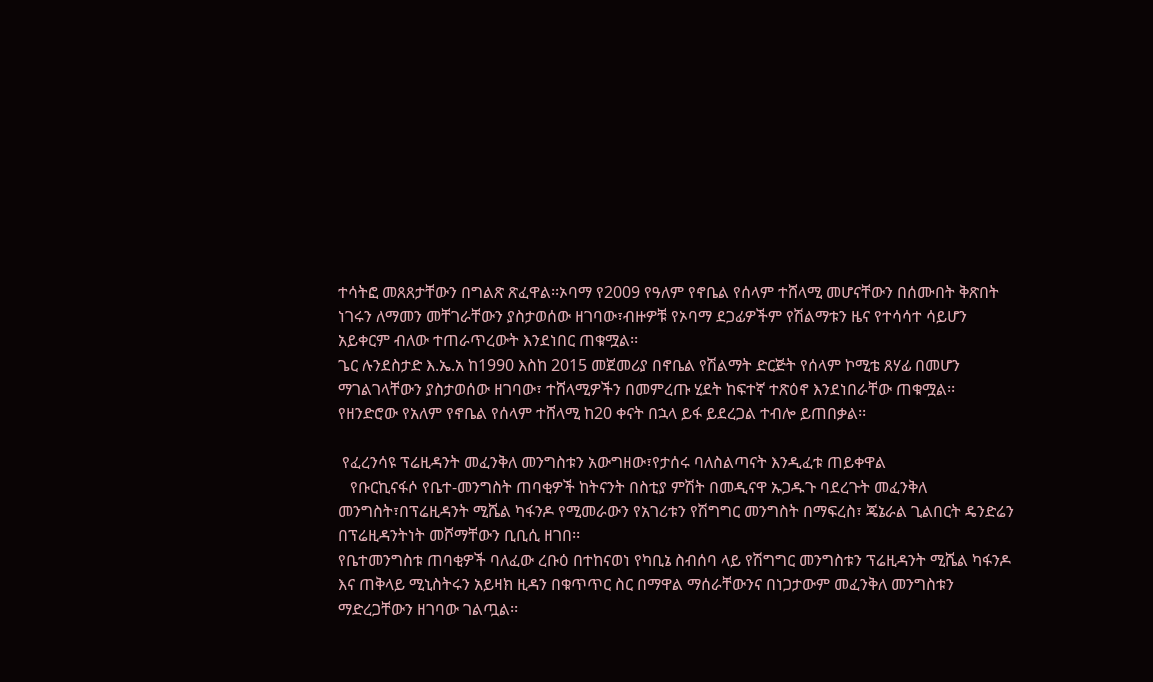ተሳትፎ መጸጸታቸውን በግልጽ ጽፈዋል፡፡ኦባማ የ2009 የዓለም የኖቤል የሰላም ተሸላሚ መሆናቸውን በሰሙበት ቅጽበት ነገሩን ለማመን መቸገራቸውን ያስታወሰው ዘገባው፣ብዙዎቹ የኦባማ ደጋፊዎችም የሽልማቱን ዜና የተሳሳተ ሳይሆን አይቀርም ብለው ተጠራጥረውት እንደነበር ጠቁሟል፡፡
ጌር ሉንደስታድ እ.ኤ.አ ከ1990 እስከ 2015 መጀመሪያ በኖቤል የሽልማት ድርጅት የሰላም ኮሚቴ ጸሃፊ በመሆን ማገልገላቸውን ያስታወሰው ዘገባው፣ ተሸላሚዎችን በመምረጡ ሂደት ከፍተኛ ተጽዕኖ እንደነበራቸው ጠቁሟል፡፡ የዘንድሮው የአለም የኖቤል የሰላም ተሸላሚ ከ20 ቀናት በኋላ ይፋ ይደረጋል ተብሎ ይጠበቃል፡፡

 የፈረንሳዩ ፕሬዚዳንት መፈንቅለ መንግስቱን አውግዘው፣የታሰሩ ባለስልጣናት እንዲፈቱ ጠይቀዋል
   የቡርኪናፋሶ የቤተ-መንግስት ጠባቂዎች ከትናንት በስቲያ ምሽት በመዲናዋ ኡጋዱጉ ባደረጉት መፈንቅለ መንግስት፣በፕሬዚዳንት ሚሼል ካፋንዶ የሚመራውን የአገሪቱን የሽግግር መንግስት በማፍረስ፣ ጄኔራል ጊልበርት ዴንድሬን በፕሬዚዳንትነት መሾማቸውን ቢቢሲ ዘገበ፡፡
የቤተመንግስቱ ጠባቂዎች ባለፈው ረቡዕ በተከናወነ የካቢኔ ስብሰባ ላይ የሽግግር መንግስቱን ፕሬዚዳንት ሚሼል ካፋንዶ እና ጠቅላይ ሚኒስትሩን አይዛክ ዚዳን በቁጥጥር ስር በማዋል ማሰራቸውንና በነጋታውም መፈንቅለ መንግስቱን ማድረጋቸውን ዘገባው ገልጧል፡፡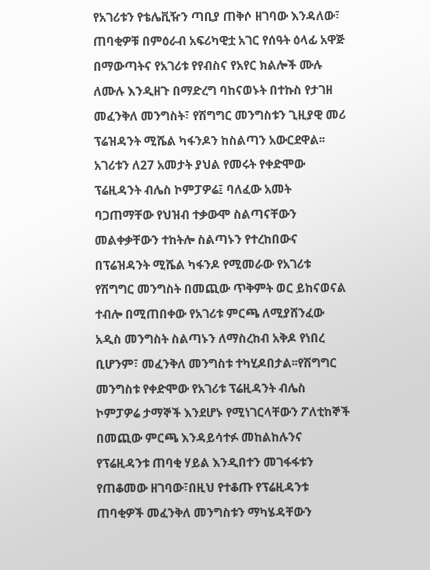የአገሪቱን የቴሌቪዥን ጣቢያ ጠቅሶ ዘገባው እንዳለው፣ ጠባቂዎቹ በምዕራብ አፍሪካዊቷ አገር የሰዓት ዕላፊ አዋጅ በማውጣትና የአገሪቱ የየብስና የአየር ክልሎች ሙሉ ለሙሉ እንዲዘጉ በማድረግ ባከናወኑት በተኩስ የታገዘ መፈንቅለ መንግስት፣ የሽግግር መንግስቱን ጊዚያዊ መሪ ፕሬዝዳንት ሚሼል ካፋንዶን ከስልጣን አውርደዋል፡፡
አገሪቱን ለ27 አመታት ያህል የመሩት የቀድሞው ፕሬዚዳንት ብሌስ ኮምፓዎሬ፤ ባለፈው አመት ባጋጠማቸው የህዝብ ተቃውሞ ስልጣናቸውን መልቀቃቸውን ተከትሎ ስልጣኑን የተረከበውና በፕሬዝዳንት ሚሼል ካፋንዶ የሚመራው የአገሪቱ የሽግግር መንግስት በመጪው ጥቅምት ወር ይከናወናል ተብሎ በሚጠበቀው የአገሪቱ ምርጫ ለሚያሸንፈው አዲስ መንግስት ስልጣኑን ለማስረከብ አቅዶ የነበረ ቢሆንም፣ መፈንቅለ መንግስቱ ተካሂዶበታል፡፡የሽግግር መንግስቱ የቀድሞው የአገሪቱ ፕሬዚዳንት ብሌስ ኮምፓዎሬ ታማኞች እንደሆኑ የሚነገርላቸውን ፖለቲከኞች በመጪው ምርጫ እንዳይሳተፉ መከልከሉንና የፕሬዚዳንቱ ጠባቂ ሃይል እንዲበተን መገፋፋቱን የጠቆመው ዘገባው፣በዚህ የተቆጡ የፕሬዚዳንቱ ጠባቂዎች መፈንቅለ መንግስቱን ማካሄዳቸውን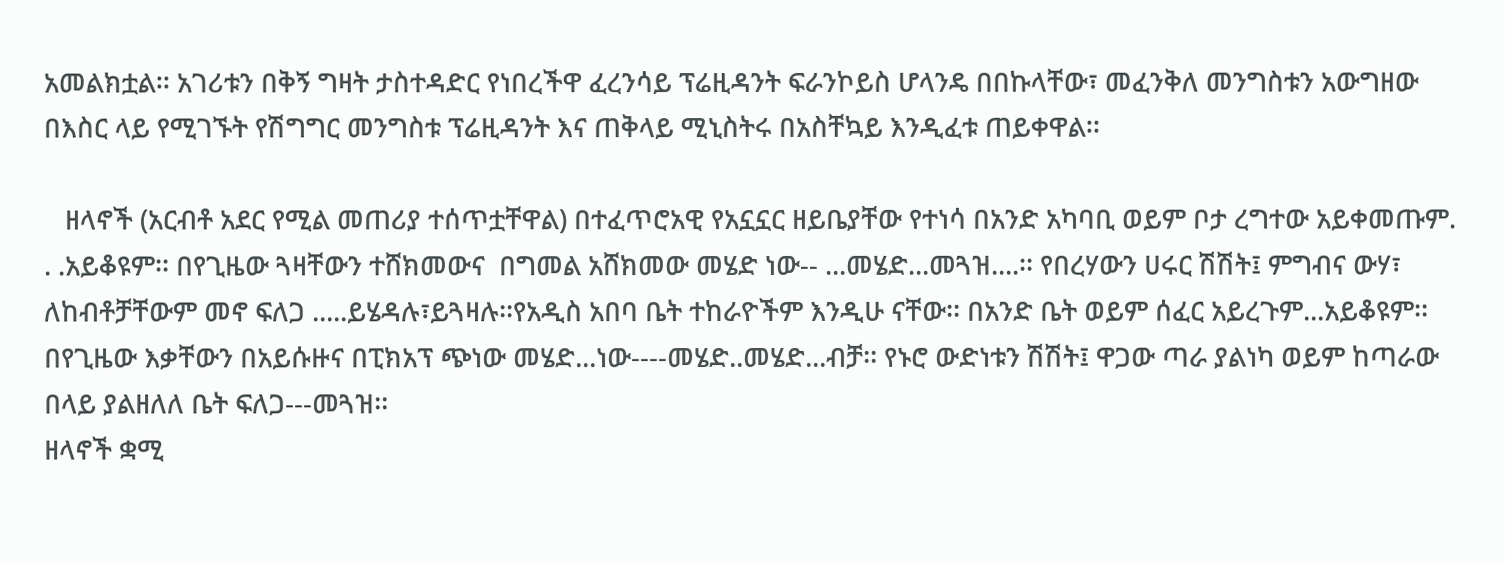አመልክቷል፡፡ አገሪቱን በቅኝ ግዛት ታስተዳድር የነበረችዋ ፈረንሳይ ፕሬዚዳንት ፍራንኮይስ ሆላንዴ በበኩላቸው፣ መፈንቅለ መንግስቱን አውግዘው በእስር ላይ የሚገኙት የሽግግር መንግስቱ ፕሬዚዳንት እና ጠቅላይ ሚኒስትሩ በአስቸኳይ እንዲፈቱ ጠይቀዋል፡፡

   ዘላኖች (አርብቶ አደር የሚል መጠሪያ ተሰጥቷቸዋል) በተፈጥሮአዊ የአኗኗር ዘይቤያቸው የተነሳ በአንድ አካባቢ ወይም ቦታ ረግተው አይቀመጡም. . .አይቆዩም፡፡ በየጊዜው ጓዛቸውን ተሸክመውና  በግመል አሸክመው መሄድ ነው-- ...መሄድ...መጓዝ....፡፡ የበረሃውን ሀሩር ሽሽት፤ ምግብና ውሃ፣ ለከብቶቻቸውም መኖ ፍለጋ .....ይሄዳሉ፣ይጓዛሉ፡፡የአዲስ አበባ ቤት ተከራዮችም እንዲሁ ናቸው፡፡ በአንድ ቤት ወይም ሰፈር አይረጉም...አይቆዩም፡፡ በየጊዜው እቃቸውን በአይሱዙና በፒክአፕ ጭነው መሄድ...ነው----መሄድ..መሄድ...ብቻ፡፡ የኑሮ ውድነቱን ሽሽት፤ ዋጋው ጣራ ያልነካ ወይም ከጣራው በላይ ያልዘለለ ቤት ፍለጋ---መጓዝ፡፡
ዘላኖች ቋሚ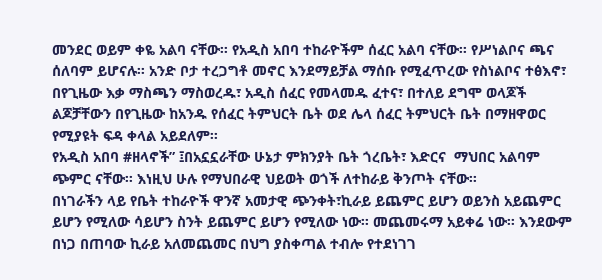መንደር ወይም ቀዬ አልባ ናቸው፡፡ የአዲስ አበባ ተከራዮችም ሰፈር አልባ ናቸው፡፡ የሥነልቦና ጫና ሰለባም ይሆናሉ፡፡ አንድ ቦታ ተረጋግቶ መኖር እንደማይቻል ማሰቡ የሚፈጥረው የስነልቦና ተፅእኖ፣ በየጊዜው እቃ ማስጫን ማስወረዱ፣ አዲስ ሰፈር የመላመዱ ፈተና፣ በተለይ ደግሞ ወላጆች ልጆቻቸውን በየጊዜው ከአንዱ የሰፈር ትምህርት ቤት ወደ ሌላ ሰፈር ትምህርት ቤት በማዘዋወር የሚያዩት ፍዳ ቀላል አይደለም፡፡
የአዲስ አበባ #ዘላኖች” ፤በአኗኗራቸው ሁኔታ ምክንያት ቤት ጎረቤት፣ እድርና  ማህበር አልባም ጭምር ናቸው፡፡ እነዚህ ሁሉ የማህበራዊ ህይወት ወጎች ለተከራይ ቅንጦት ናቸው፡፡
በነገራችን ላይ የቤት ተከራዮች ዋንኛ አመታዊ ጭንቀት፣ኪራይ ይጨምር ይሆን ወይንስ አይጨምር ይሆን የሚለው ሳይሆን ስንት ይጨምር ይሆን የሚለው ነው፡፡ መጨመሩማ አይቀሬ ነው፡፡ እንደውም በነጋ በጠባው ኪራይ አለመጨመር በህግ ያስቀጣል ተብሎ የተደነገገ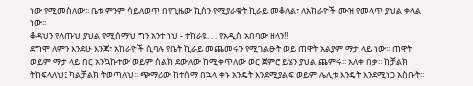ነው የሚመስለው፡፡ ቤቱ ምንም ሳይለወጥ በየጊዜው ኪስን የሚያራቁት ኪራይ መቆለል፣ ለአከራዮች ሙዝ የመላጥ ያህል ቀላል ነው፡፡
ቆዳህን የላጡህ ያህል የሚሰማህ ግን አንተ ነህ - ተከራዩ. . . የአዲስ አበባው ዘላን!!
ደግሞ ለምን እንደሁ እንጃ፣ አከራዮች ሲባሉ የቤት ኪራይ መጨመሩን የሚገልፁት ወይ ጠዋት አልያም ማታ ላይ ነው፡፡ ጠዋት ወይም ማታ ላይ በር አንኳኩተው ወይም ስልክ ደውለው ከሚቀጥለው ወር ጀምሮ ይሄን ያህል ጨምሩ፡፡ አለቀ በቃ፡፡ ከቻልክ ትከፍላለህ፤ ካልቻልክ ትወጣለህ፡፡ ጭማሪው ከተሰማ በኋላ ቀኑ አንዴት እንደሚያልፍ ወይም ሌሊቱ እንዴት እንደሚነጋ አስቡት፡፡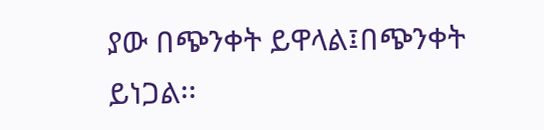ያው በጭንቀት ይዋላል፤በጭንቀት ይነጋል፡፡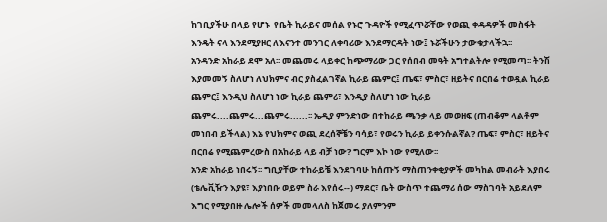ከገቢያችሁ በላይ የሆኑ  የቤት ኪራይና መሰል የኑሮ ጉዳዮች የሚፈጥሯቸው የወጪ ቀዳዳዎች መስፋት እንዴት ናላ እንደሚያዞር ለእናንተ መንገር ለቀባሪው እንደማርዳት ነው፤ ኑሯችሁን ታውቁታላችኋ፡፡
አንዳንድ አከራይ ደሞ አለ፡፡ መጨመሩ ላይቀር ከጭማሪው ጋር የሰበብ መዓት አግተልትሎ የሚመጣ፡፡ ትንሽ እያመመኝ ስለሆነ ለህክምና ብር ያስፈልገኛል ኪራይ ጨምር፤ ጤፍ፣ ምስር፣ ዘይትና በርበሬ ተወዷል ኪራይ ጨምር፤ እንዲህ ስለሆነ ነው ኪራይ ጨምሪ፣ እንዲያ ስለሆነ ነው ኪራይ ጨምሩ....ጨምሩ...ጨምሩ......፡፡ ኤዲያ ምንድነው በተከራይ ጫንቃ ላይ መወዘፍ (ጠብቆም ላልቶም መነበብ ይችላል) እኔ የህክምና ወጪ ደረሰኞቼን ባሳይ፣ የወሩን ኪራይ ይቀንሱልኛል? ጤፍ፣ ምስር፣ ዘይትና በርበሬ የሚጨምረውስ በአከራይ ላይ ብቻ ነው? ግርም እኮ ነው የሚለው፡፡
አንድ አከራይ ነበሩኝ፡፡ ግቢያቸው ተከራይቼ እንደገባሁ ከሰጡኝ ማስጠንቀቂያዎች መካከል መብራት እያበሩ (ቴሌቪዥን እያዩ፣ እያነበቡ ወይም ስራ እየሰሩ--) ማደር፣ ቤት ውስጥ ተጨማሪ ሰው ማስገባት አይደለም እግር የሚያበዙ ሌሎች ሰዎች መመላለስ ከጀመሩ ያለምንም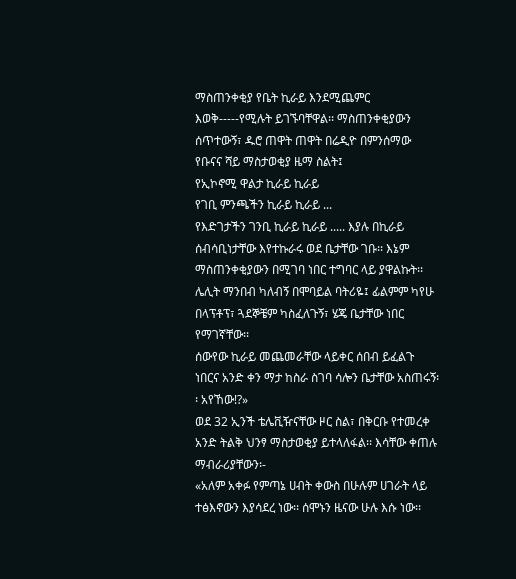ማስጠንቀቂያ የቤት ኪራይ እንደሚጨምር እወቅ-----የሚሉት ይገኙባቸዋል፡፡ ማስጠንቀቂያውን ሰጥተውኝ፣ ዱሮ ጠዋት ጠዋት በሬዲዮ በምንሰማው የቡናና ሻይ ማስታወቂያ ዜማ ስልት፤
የኢኮኖሚ ዋልታ ኪራይ ኪራይ
የገቢ ምንጫችን ኪራይ ኪራይ ...
የእድገታችን ገንቢ ኪራይ ኪራይ ..... እያሉ በኪራይ ሰብሳቢነታቸው እየተኩራሩ ወደ ቤታቸው ገቡ፡፡ እኔም ማስጠንቀቂያውን በሚገባ ነበር ተግባር ላይ ያዋልኩት፡፡  ሌሊት ማንበብ ካለብኝ በሞባይል ባትሪዬ፤ ፊልምም ካየሁ በላፕቶፕ፣ ጓደኞቼም ካስፈለጉኝ፣ ሄጄ ቤታቸው ነበር የማገኛቸው፡፡
ሰውየው ኪራይ መጨመራቸው ላይቀር ሰበብ ይፈልጉ ነበርና አንድ ቀን ማታ ከስራ ስገባ ሳሎን ቤታቸው አስጠሩኝ፡፡ አየኸው!?»
ወደ 32 ኢንች ቴሌቪዥናቸው ዞር ስል፣ በቅርቡ የተመረቀ አንድ ትልቅ ህንፃ ማስታወቂያ ይተላለፋል፡፡ እሳቸው ቀጠሉ ማብራሪያቸውን፡-
«አለም አቀፉ የምጣኔ ሀብት ቀውስ በሁሉም ሀገራት ላይ ተፅእኖውን እያሳደረ ነው፡፡ ሰሞኑን ዜናው ሁሉ እሱ ነው፡፡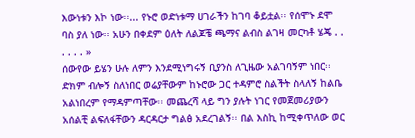እውነቱን እኮ ነው፡፡... የኑሮ ወድነቱማ ሀገራችን ከገባ ቆይቷል፡፡ የሰሞኑ ደሞ ባስ ያለ ነው፡፡ አሁን በቀደም ዕለት ለልጆቼ ጫማና ልብስ ልገዛ መርካቶ ሄጄ . . . . . . »
ሰውየው ይሄን ሁሉ ለምን እንደሚነግሩኝ ቢያንስ ለጊዜው አልገባኝም ነበር፡፡ ድክም ብሎኝ ስለነበር ወሬያቸውም ከኑሮው ጋር ተዳምሮ ስልችት ስላለኝ ከልቤ አልነበረም የማዳምጣቸው፡፡ መጨረሻ ላይ ግን ያሉት ነገር የመጀመሪያውን አሰልቺ ልፍለፋቸውን ዳርዳርታ ግልፅ አደረገልኝ፡፡ በል እስኪ ከሚቀጥለው ወር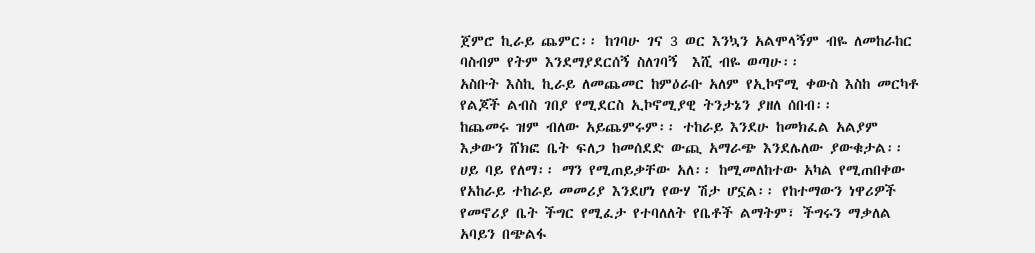ጀምሮ ኪራይ ጨምር፡፡ ከገባሁ ገና 3 ወር እንኳን አልሞላኝም ብዬ ለመከራከር ባስብም የትም እንደማያደርሰኝ ስለገባኝ  እሺ ብዬ ወጣሁ፡፡
አስቡት እስኪ ኪራይ ለመጨመር ከምዕራቡ አለም የኢኮኖሚ ቀውስ እስከ መርካቶ የልጆች ልብስ ገበያ የሚደርስ ኢኮኖሚያዊ ትንታኔን ያዘለ ሰበብ፡፡
ከጨመሩ ዝም ብለው አይጨምሩም፡፡ ተከራይ እንደሁ ከመክፈል አልያም እቃውን ሸክፎ ቤት ፍለጋ ከመሰደድ ውጪ አማራጭ እንደሌለው ያውቁታል፡፡ ሀይ ባይ የለማ፡፡ ማን የሚጠይቃቸው አለ፡፡ ከሚመለከተው አካል የሚጠበቀው የአከራይ ተከራይ መመሪያ እንደሆነ የውሃ ሽታ ሆኗል፡፡ የከተማውን ነዋሪዎች የመኖሪያ ቤት ችግር የሚፈታ የተባለለት የቤቶች ልማትም፣ ችግሩን ማቃለል አባይን በጭልፋ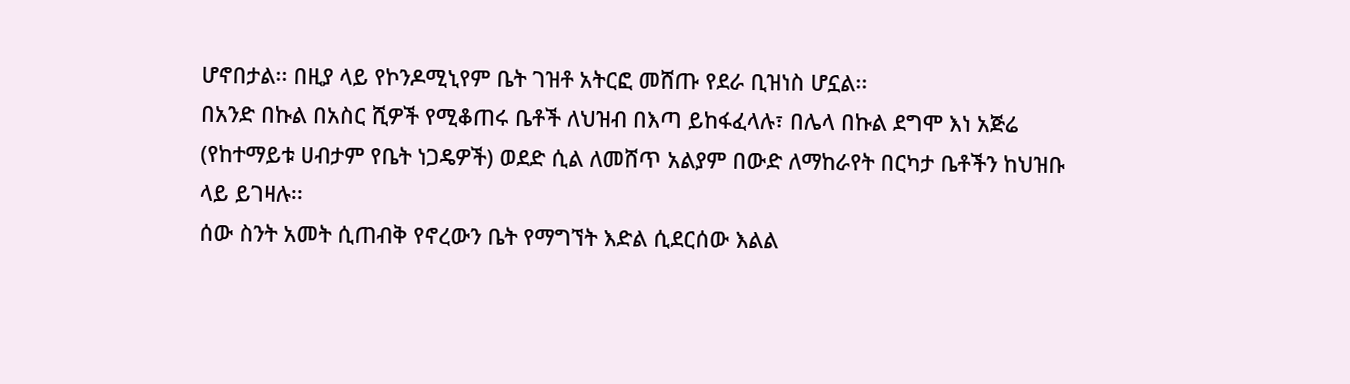ሆኖበታል፡፡ በዚያ ላይ የኮንዶሚኒየም ቤት ገዝቶ አትርፎ መሸጡ የደራ ቢዝነስ ሆኗል፡፡
በአንድ በኩል በአስር ሺዎች የሚቆጠሩ ቤቶች ለህዝብ በእጣ ይከፋፈላሉ፣ በሌላ በኩል ደግሞ እነ አጅሬ (የከተማይቱ ሀብታም የቤት ነጋዴዎች) ወደድ ሲል ለመሸጥ አልያም በውድ ለማከራየት በርካታ ቤቶችን ከህዝቡ ላይ ይገዛሉ፡፡
ሰው ስንት አመት ሲጠብቅ የኖረውን ቤት የማግኘት እድል ሲደርሰው እልል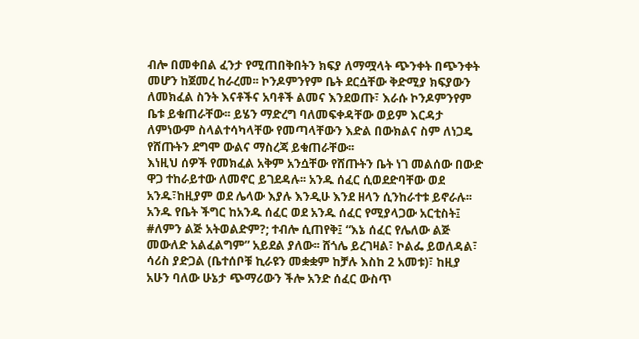ብሎ በመቀበል ፈንታ የሚጠበቅበትን ክፍያ ለማሟላት ጭንቀት በጭንቀት መሆን ከጀመረ ከራረመ፡፡ ኮንዶምንየም ቤት ደርሷቸው ቅድሚያ ክፍያውን ለመክፈል ስንት እናቶችና አባቶች ልመና እንደወጡ፣ እራሱ ኮንዶምንየም ቤቱ ይቁጠራቸው፡፡ ይሄን ማድረግ ባለመፍቀዳቸው ወይም እርዳታ ለምነውም ስላልተሳካላቸው የመጣላቸውን እድል በውክልና ስም ለነጋዴ የሸጡትን ደግሞ ውልና ማስረጃ ይቁጠራቸው፡፡
እነዚህ ሰዎች የመክፈል አቅም አንሷቸው የሸጡትን ቤት ነገ መልሰው በውድ ዋጋ ተከራይተው ለመኖር ይገደዳሉ፡፡ አንዱ ሰፈር ሲወደድባቸው ወደ አንዱ፣ከዚያም ወደ ሌላው እያሉ እንዲሁ እንደ ዘላን ሲንከራተቱ ይኖራሉ፡፡
አንዱ የቤት ችግር ከአንዱ ሰፈር ወደ አንዱ ሰፈር የሚያላጋው አርቲስት፤ #ለምን ልጅ አትወልድም?; ተብሎ ሲጠየቅ፤ “እኔ ሰፈር የሌለው ልጅ መውለድ አልፈልግም” አይደል ያለው፡፡ ሸጎሌ ይረገዛል፣ ኮልፌ ይወለዳል፣ ሳሪስ ያድጋል (ቤተሰቦቹ ኪራዩን መቋቋም ከቻሉ እስከ 2 አመቱ)፣ ከዚያ አሁን ባለው ሁኔታ ጭማሪውን ችሎ አንድ ሰፈር ውስጥ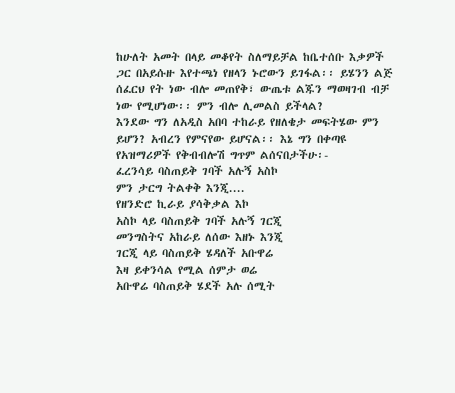ከሁለት አመት በላይ መቆየት ስለማይቻል ከቤተሰቡ እቃዎች ጋር በአይሱዙ እየተጫነ የዘላን ኑሮውን ይገፋል፡፡ ይሄንን ልጅ ሰፈርህ የት ነው ብሎ መጠየቅ፣ ውጤቱ ልጁን ማወዛገብ ብቻ ነው የሚሆነው፡፡ ምን ብሎ ሊመልስ ይችላል?
እንደው ግን ለአዲስ አበባ ተከራይ የዘለቄታ መፍትሄው ምን ይሆን? አብረን የምናየው ይሆናል፡፡ እኔ ግን በቀጣዩ የአዝማሪዎች የቅብብሎሽ ግጥም ልሰናበታችሁ፡-
ፈረንሳይ ባስጠይቅ ገባች አሉኝ አስኮ
ምን ታርግ ትልቀቅ እንጂ....
የዘንድሮ ኪራይ ያሳቅቃል እኮ
አስኮ ላይ ባስጠይቅ ገባች አሉኝ ገርጂ
መንግስትና አከራይ ለሰው እዘኑ እንጂ
ገርጂ ላይ ባስጠይቅ ሄዳለች አቡዋሬ
እዛ ይቀንሳል የሚል ሰምታ ወሬ
አቡዋሬ ባስጠይቅ ሄደች አሉ ሰሚት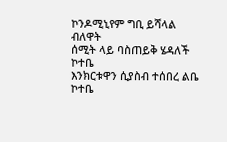ኮንዶሚኒየም ግቢ ይሻላል ብለዋት
ሰሚት ላይ ባስጠይቅ ሄዳለች ኮተቤ
እንክርቱዋን ሲያስብ ተሰበረ ልቤ
ኮተቤ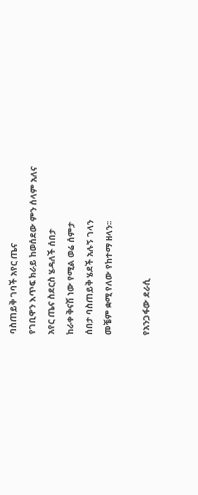ባስጠይቅ ገባች አየር ጤና
የገቢዋን እጥፍ ክራይ ከወሰደው ምን ሰላም አለና
አየር ጤና ስደርስ ሄዳለች ሰበታ
ከራቀ ቅናሽ ነው የሚል ወሬ ሰምታ
ሰበታ ባስጠይቅ ሄደች አሉኝ ገላን
መቼም ቋሚ የለው የከተማ ዘላን፡፡

የአንጋፋው ደራሲ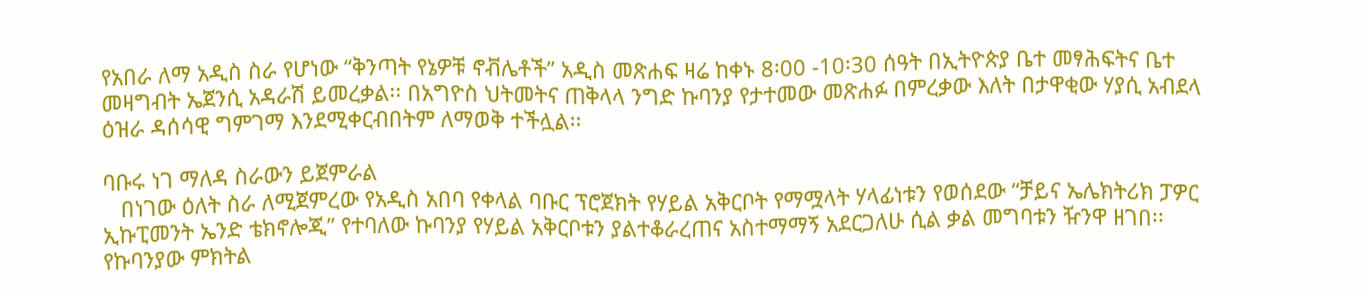የአበራ ለማ አዲስ ስራ የሆነው “ቅንጣት የኔዎቹ ኖቭሌቶች” አዲስ መጽሐፍ ዛሬ ከቀኑ 8፡00 -10፡30 ሰዓት በኢትዮጵያ ቤተ መፃሕፍትና ቤተ መዛግብት ኤጀንሲ አዳራሽ ይመረቃል፡፡ በአግዮስ ህትመትና ጠቅላላ ንግድ ኩባንያ የታተመው መጽሐፉ በምረቃው እለት በታዋቂው ሃያሲ አብደላ ዕዝራ ዳሰሳዊ ግምገማ እንደሚቀርብበትም ለማወቅ ተችሏል፡፡

ባቡሩ ነገ ማለዳ ስራውን ይጀምራል
   በነገው ዕለት ስራ ለሚጀምረው የአዲስ አበባ የቀላል ባቡር ፕሮጀክት የሃይል አቅርቦት የማሟላት ሃላፊነቱን የወሰደው “ቻይና ኤሌክትሪክ ፓዎር ኢኩፒመንት ኤንድ ቴክኖሎጂ” የተባለው ኩባንያ የሃይል አቅርቦቱን ያልተቆራረጠና አስተማማኝ አደርጋለሁ ሲል ቃል መግባቱን ዥንዋ ዘገበ፡፡
የኩባንያው ምክትል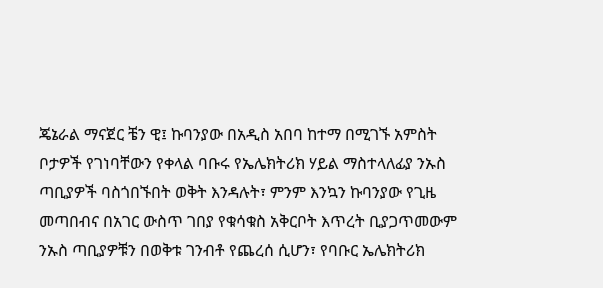ጄኔራል ማናጀር ቼን ዊ፤ ኩባንያው በአዲስ አበባ ከተማ በሚገኙ አምስት ቦታዎች የገነባቸውን የቀላል ባቡሩ የኤሌክትሪክ ሃይል ማስተላለፊያ ንኡስ ጣቢያዎች ባስጎበኙበት ወቅት እንዳሉት፣ ምንም እንኳን ኩባንያው የጊዜ መጣበብና በአገር ውስጥ ገበያ የቁሳቁስ አቅርቦት እጥረት ቢያጋጥመውም ንኡስ ጣቢያዎቹን በወቅቱ ገንብቶ የጨረሰ ሲሆን፣ የባቡር ኤሌክትሪክ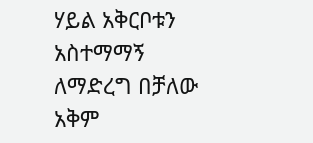ሃይል አቅርቦቱን አስተማማኝ ለማድረግ በቻለው አቅም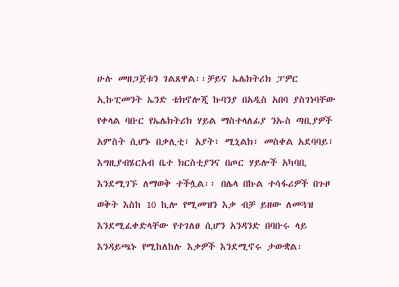ሁሉ መዘጋጀቱን ገልጸዋል፡፡ቻይና ኤሌክትሪክ ፓዎር ኢኩፒመንት ኤንድ ቴክኖሎጂ ኩባንያ በአዲስ አበባ ያስገነባቸው የቀላል ባቡር የኤሌክትሪክ ሃይል ማስተላለፊያ ንኡስ ጣቢያዎች አምስት ሲሆኑ በቃሊቲ፣ አያት፣ ሚኒልክ፣ መስቀል አደባባይ፣ እግዚያብሄርአብ ቤተ ክርስቲያንና በጦር ሃይሎች አካባቢ እንደሚገኙ ለማወቅ ተችሏል፡፡ በሌላ በኩል ተሳፋሪዎች በጉዞ ወቅት እስከ 10 ኪሎ የሚመዝን እቃ ብቻ ይዘው ለመጓዝ እንደሚፈቀድላቸው የተገለፀ ሲሆን አንዳንድ በባቡሩ ላይ እንዳይጫኑ የሚከለከሉ እቃዎች እንደሚኖሩ ታውቋል፡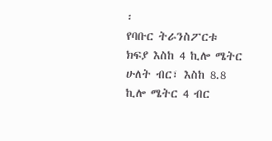፡
የባቡር ትራንስፖርቱ ክፍያ እስከ 4 ኪሎ ሜትር ሁለት ብር፣ እስከ 8.8 ኪሎ ሜትር 4 ብር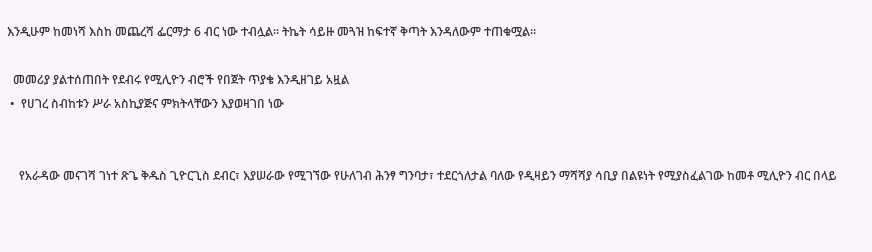እንዲሁም ከመነሻ እስከ መጨረሻ ፌርማታ 6 ብር ነው ተብሏል፡፡ ትኬት ሳይዙ መጓዝ ከፍተኛ ቅጣት እንዳለውም ተጠቁሟል፡፡

  መመሪያ ያልተሰጠበት የደብሩ የሚሊዮን ብሮች የበጀት ጥያቄ እንዲዘገይ አዟል
 •  የሀገረ ስብከቱን ሥራ አስኪያጅና ምክትላቸውን እያወዛገበ ነው


    የአራዳው መናገሻ ገነተ ጽጌ ቅዱስ ጊዮርጊስ ደብር፣ እያሠራው የሚገኘው የሁለገብ ሕንፃ ግንባታ፣ ተደርጎለታል ባለው የዲዛይን ማሻሻያ ሳቢያ በልዩነት የሚያስፈልገው ከመቶ ሚሊዮን ብር በላይ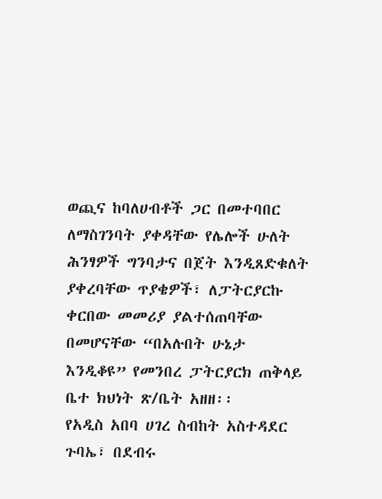ወጪና ከባለሀብቶች ጋር በመተባበር ለማስገንባት ያቀዳቸው የሌሎች ሁለት ሕንፃዎች ግንባታና በጀት እንዲጸድቁለት ያቀረባቸው ጥያቄዎች፣ ለፓትርያርኩ ቀርበው መመሪያ ያልተሰጠባቸው በመሆናቸው “በአሉበት ሁኔታ እንዲቆዩ” የመንበረ ፓትርያርክ ጠቅላይ ቤተ ክህነት ጽ/ቤት አዘዘ፡፡
የአዲስ አበባ ሀገረ ስብከት አስተዳደር ጉባኤ፣ በደብሩ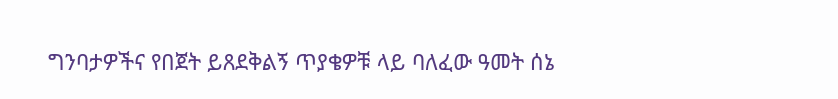ግንባታዎችና የበጀት ይጸደቅልኝ ጥያቄዎቹ ላይ ባለፈው ዓመት ሰኔ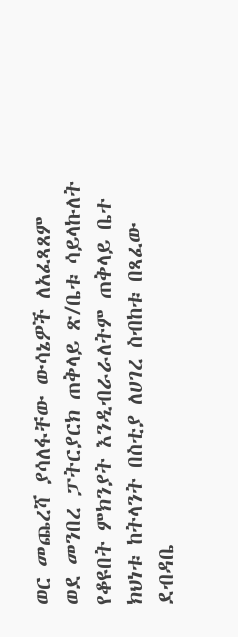ወር መጨረሻ ያሳለፋቸው ውሳኔዎች ለአፈጻጸም ወደ መንበረ ፓትርያርክ ጠቅላይ ጽ/ቤቱ ሳይላኩለት የቆዩበት ምክንያት እንዲብራራለትም ጠቅላይ ቤተ ክህነቱ ከትላንት በስቲያ ለሀገረ ስብከቱ በጻፈው ደብዳቤ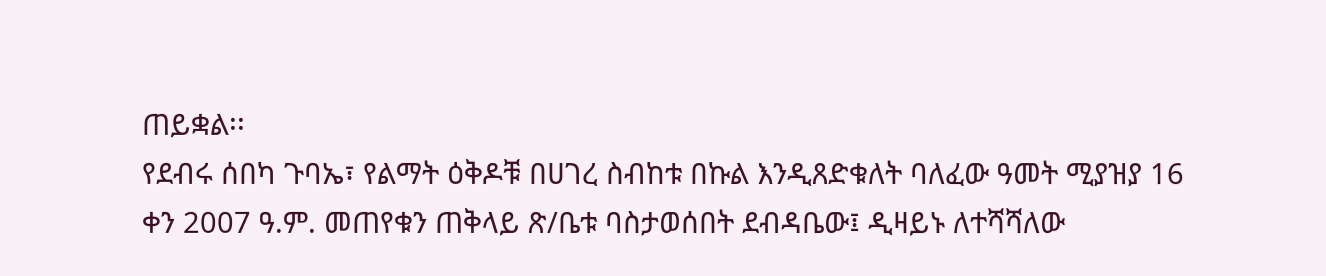ጠይቋል፡፡
የደብሩ ሰበካ ጉባኤ፣ የልማት ዕቅዶቹ በሀገረ ስብከቱ በኩል እንዲጸድቁለት ባለፈው ዓመት ሚያዝያ 16 ቀን 2007 ዓ.ም. መጠየቁን ጠቅላይ ጽ/ቤቱ ባስታወሰበት ደብዳቤው፤ ዲዛይኑ ለተሻሻለው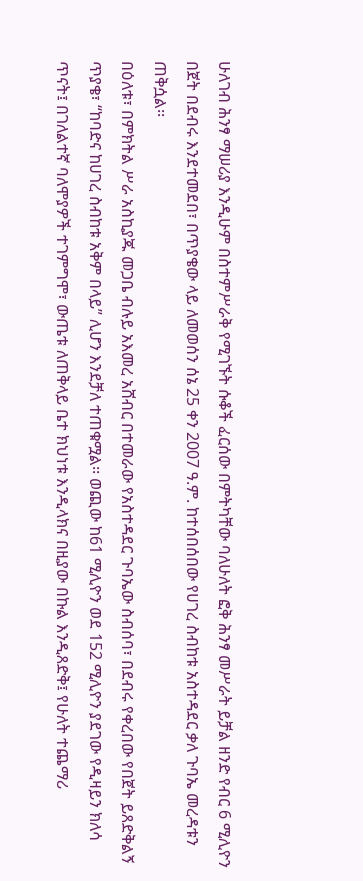ሁለገብ ሕንፃ ማሠሪያ እንዲሁም በስተምሥራቅ የሚገኙት ሱቆች ፈርሰው በምትካቸው ባለሁለት ፎቅ ሕንፃ መሥራት ይቻል ዘንድ የብር 6 ሚሊዮን በጀት በደብሩ እንደተመደበ፣ በጥያቄው ላይ ለመወሰን ሰኔ 25 ቀን 2007 ዓ.ም. ከተሰበሰበው የሀገረ ስብከቱ አስተዳደር ቃለ ጉባኤ መረዳቱን ጠቅሷል፡፡
በዕለቱ፣ በምክትል ሥራ አስኪያጁ መጋቤ ብሉይ አእመረ አሸብር በተመራው የአስተዳደር ጉባኤው ስብሰባ፣ በደብሩ የቀረበው የበጀት ይጸድቅልኝ ጥያቄ፣ “ከባድና ከሀገረ ስብከቱ አቅም በላይ” ሊሆን እንደቻለ ተጠቁሟል፡፡ ወጪው ከ61 ሚሊዮን ወደ 152 ሚሊዮን ያደገው የዲዛይን ክለሳ ጥናት፤ በገለልተኛ ባለሞያዎች ተገምግሞ፣ ውጤቱ ለጠቅላይ ቤተ ክህነቱ እንዲላክና በዚያው በኩል እንዲጸድቅ፤ የሁለት ተጨማሪ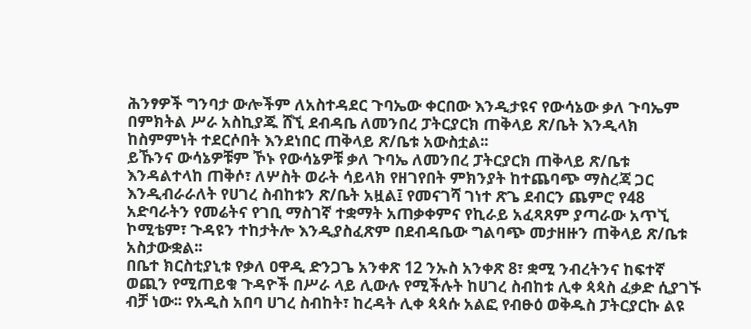ሕንፃዎች ግንባታ ውሎችም ለአስተዳደር ጉባኤው ቀርበው እንዲታዩና የውሳኔው ቃለ ጉባኤም በምክትል ሥራ አስኪያጁ ሸኚ ደብዳቤ ለመንበረ ፓትርያርክ ጠቅላይ ጽ/ቤት እንዲላክ ከስምምነት ተደርሶበት እንደነበር ጠቅላይ ጽ/ቤቱ አውስቷል፡፡
ይኹንና ውሳኔዎቹም ኾኑ የውሳኔዎቹ ቃለ ጉባኤ ለመንበረ ፓትርያርክ ጠቅላይ ጽ/ቤቱ እንዳልተላከ ጠቅሶ፣ ለሦስት ወራት ሳይላክ የዘገየበት ምክንያት ከተጨባጭ ማስረጃ ጋር እንዲብራራለት የሀገረ ስብከቱን ጽ/ቤት አዟል፤ የመናገሻ ገነተ ጽጌ ደብርን ጨምሮ የ48 አድባራትን የመሬትና የገቢ ማስገኛ ተቋማት አጠቃቀምና የኪራይ አፈጻጸም ያጣራው አጥኚ ኮሚቴም፣ ጉዳዩን ተከታትሎ እንዲያስፈጽም በደብዳቤው ግልባጭ መታዘዙን ጠቅላይ ጽ/ቤቱ አስታውቋል፡፡
በቤተ ክርስቲያኒቱ የቃለ ዐዋዲ ድንጋጌ አንቀጽ 12 ንኡስ አንቀጽ 8፣ ቋሚ ንብረትንና ከፍተኛ ወጪን የሚጠይቁ ጉዳዮች በሥራ ላይ ሊውሉ የሚችሉት ከሀገረ ስብከቱ ሊቀ ጳጳስ ፈቃድ ሲያገኙ ብቻ ነው፡፡ የአዲስ አበባ ሀገረ ስብከት፣ ከረዳት ሊቀ ጳጳሱ አልፎ የብፁዕ ወቅዱስ ፓትርያርኩ ልዩ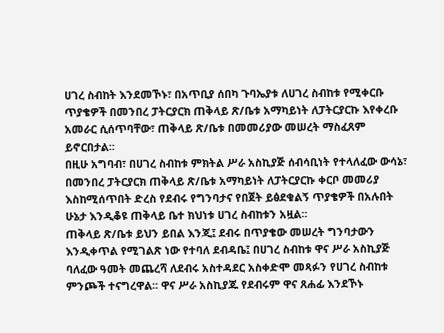ሀገረ ስብከት እንደመኾኑ፣ በአጥቢያ ሰበካ ጉባኤያቱ ለሀገረ ስብከቱ የሚቀርቡ ጥያቄዎች በመንበረ ፓትርያርክ ጠቅላይ ጽ/ቤቱ አማካይነት ለፓትርያርኩ እየቀረቡ አመራር ሲሰጥባቸው፣ ጠቅላይ ጽ/ቤቱ በመመሪያው መሠረት ማስፈጸም ይኖርበታል፡፡
በዚሁ አግባብ፣ በሀገረ ስብከቱ ምክትል ሥራ አስኪያጅ ሰብሳቢነት የተላለፈው ውሳኔ፣ በመንበረ ፓትርያርክ ጠቅላይ ጽ/ቤቱ አማካይነት ለፓትርያርኩ ቀርቦ መመሪያ እስከሚሰጥበት ድረስ የደብሩ የግንባታና የበጀት ይፅደቁልኝ ጥያቄዎች በአሉበት ሁኔታ እንዲቆዩ ጠቅላይ ቤተ ክህነቱ ሀገረ ስብከቱን አዟል፡፡
ጠቅላይ ጽ/ቤቱ ይህን ይበል እንጂ፤ ደብሩ በጥያቄው መሠረት ግንባታውን እንዲቀጥል የሚገልጽ ነው የተባለ ደብዳቤ፤ በሀገረ ስብከቱ ዋና ሥራ አስኪያጅ ባለፈው ዓመት መጨረሻ ለደብሩ አስተዳደር አስቀድሞ መጻፉን የሀገረ ስብከቱ ምንጮች ተናግረዋል፡፡ ዋና ሥራ አስኪያጁ የደብሩም ዋና ጸሐፊ እንደኾኑ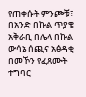የጠቀሱት ምንጮቹ፣ በአንድ በኩል ጥያቄ አቅራቢ በሌላ በኩል ውሳኔ ሰጪና አፅዳቂ በመኾን የፈጸሙት ተግባር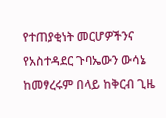የተጠያቂነት መርሆዎችንና የአስተዳደር ጉባኤውን ውሳኔ ከመፃረሩም በላይ ከቅርብ ጊዜ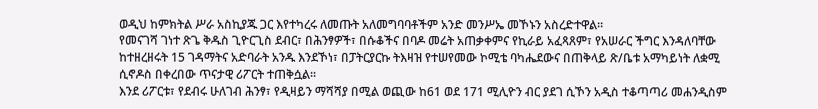ወዲህ ከምክትል ሥራ አስኪያጁ ጋር እየተካረሩ ለመጡት አለመግባባቶችም አንድ መንሥኤ መኾኑን አስረድተዋል፡፡
የመናገሻ ገነተ ጽጌ ቅዱስ ጊዮርጊስ ደብር፣ በሕንፃዎች፣ በሱቆችና በባዶ መሬት አጠቃቀምና የኪራይ አፈጻጸም፣ የአሠራር ችግር እንዳለባቸው ከተዘረዘሩት 15 ገዳማትና አድባራት አንዱ እንደኾነ፣ በፓትርያርኩ ትእዛዝ የተሠየመው ኮሚቴ ባካሔደውና በጠቅላይ ጽ/ቤቱ አማካይነት ለቋሚ ሲኖዶስ በቀረበው ጥናታዊ ሪፖርት ተጠቅሷል፡፡
እንደ ሪፖርቱ፣ የደብሩ ሁለገብ ሕንፃ፣ የዲዛይን ማሻሻያ በሚል ወጪው ከ61 ወደ 171 ሚሊዮን ብር ያደገ ሲኾን አዲስ ተቆጣጣሪ መሐንዲስም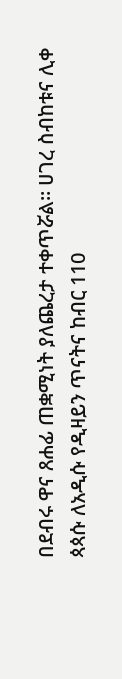በደብሩ ዋና ጸሐፊ ጠቋሚነት ያለጨረታ ተቀጥሯል፡፡ ሀገረ ስብከቱና ሊቀ ጳጳሱ ለአዲሱ የዲዛይን ጥናትና ከብር 110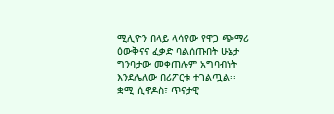ሚሊዮን በላይ ላሳየው የዋጋ ጭማሪ ዕውቅናና ፈቃድ ባልሰጡበት ሁኔታ ግንባታው መቀጠሉም አግባብነት እንደሌለው በሪፖርቱ ተገልጧል፡፡
ቋሚ ሲኖዶስ፣ ጥናታዊ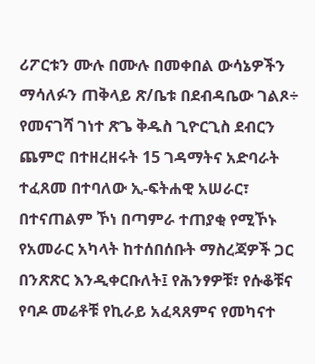ሪፖርቱን ሙሉ በሙሉ በመቀበል ውሳኔዎችን ማሳለፉን ጠቅላይ ጽ/ቤቱ በደብዳቤው ገልጾ÷ የመናገሻ ገነተ ጽጌ ቅዱስ ጊዮርጊስ ደብርን ጨምሮ በተዘረዘሩት 15 ገዳማትና አድባራት ተፈጸመ በተባለው ኢ-ፍትሐዊ አሠራር፣ በተናጠልም ኾነ በጣምራ ተጠያቂ የሚኾኑ የአመራር አካላት ከተሰበሰቡት ማስረጃዎች ጋር በንጽጽር እንዲቀርቡለት፤ የሕንፃዎቹ፣ የሱቆቹና የባዶ መሬቶቹ የኪራይ አፈጻጸምና የመካናተ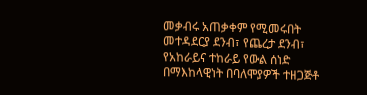መቃብሩ አጠቃቀም የሚመሩበት መተዳደርያ ደንብ፣ የጨረታ ደንብ፣ የአከራይና ተከራይ የውል ሰነድ በማእከላዊነት በባለሞያዎች ተዘጋጅቶ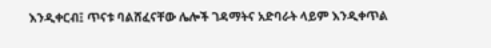እንዲቀርብ፤ ጥናቱ ባልሸፈናቸው ሌሎች ገዳማትና አድባራት ላይም እንዲቀጥል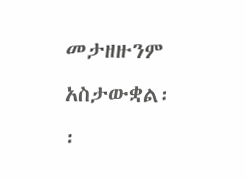መታዘዙንም አስታውቋል፡፡